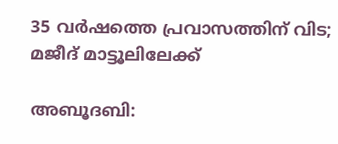35 വര്‍ഷത്തെ പ്രവാസത്തിന് വിട; മജീദ് മാട്ടൂലിലേക്ക്

അബൂദബി: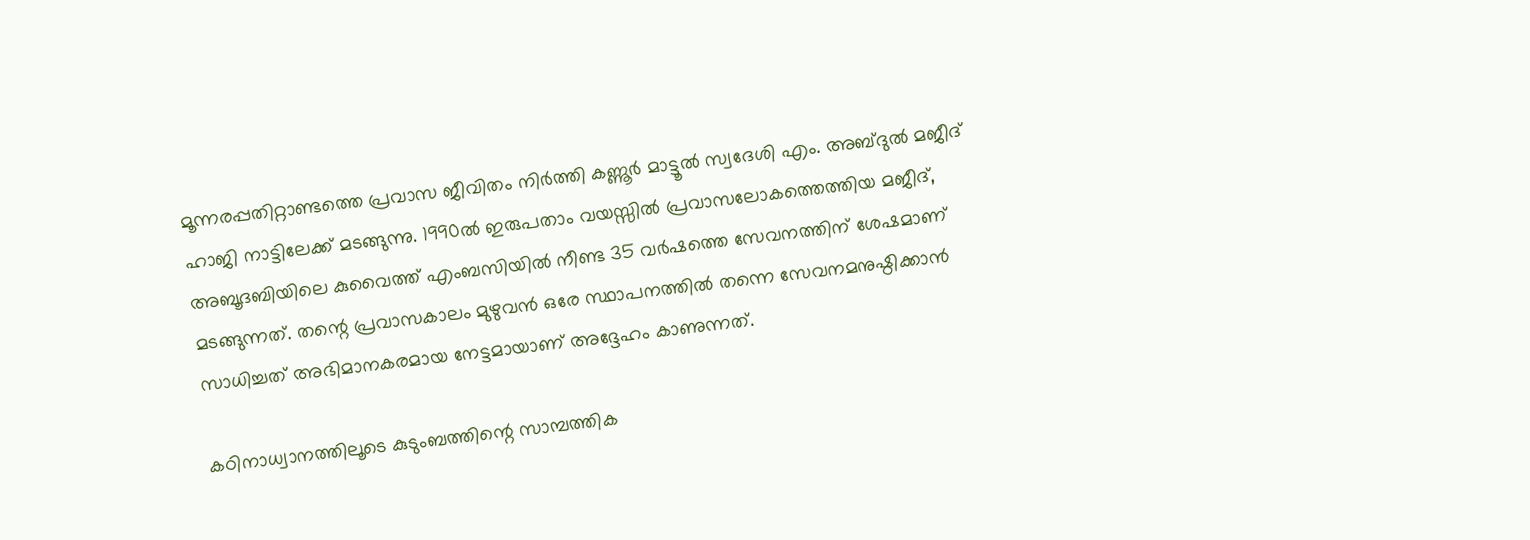മൂന്നരപ്പതിറ്റാണ്ടത്തെ പ്രവാസ ജീവിതം നിര്‍ത്തി കണ്ണൂര്‍ മാട്ടൂല്‍ സ്വദേശി എം. അബ്ദുല്‍ മജീദ് ഹാജി നാട്ടിലേക്ക് മടങ്ങുന്നു. 1990ല്‍ ഇരുപതാം വയസ്സില്‍ പ്രവാസലോകത്തെത്തിയ മജീദ്, അബൂദബിയിലെ കുവൈത്ത് എംബസിയില്‍ നീണ്ട 35 വര്‍ഷത്തെ സേവനത്തിന് ശേഷമാണ് മടങ്ങുന്നത്. തന്റെ പ്രവാസകാലം മുഴുവന്‍ ഒരേ സ്ഥാപനത്തില്‍ തന്നെ സേവനമനുഷ്ഠിക്കാന്‍ സാധിച്ചത് അഭിമാനകരമായ നേട്ടമായാണ് അദ്ദേഹം കാണുന്നത്.

കഠിനാധ്വാനത്തിലൂടെ കുടുംബത്തിന്റെ സാമ്പത്തിക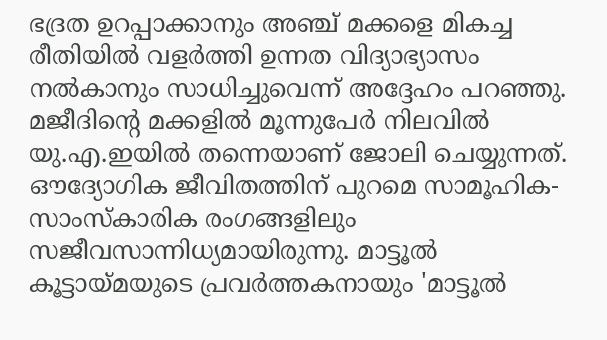ഭദ്രത ഉറപ്പാക്കാനും അഞ്ച് മക്കളെ മികച്ച രീതിയില്‍ വളര്‍ത്തി ഉന്നത വിദ്യാഭ്യാസം നല്‍കാനും സാധിച്ചുവെന്ന് അദ്ദേഹം പറഞ്ഞു. മജീദിന്റെ മക്കളില്‍ മൂന്നുപേര്‍ നിലവില്‍ യു.എ.ഇയില്‍ തന്നെയാണ് ജോലി ചെയ്യുന്നത്. ഔദ്യോഗിക ജീവിതത്തിന് പുറമെ സാമൂഹിക-സാംസ്‌കാരിക രംഗങ്ങളിലും സജീവസാന്നിധ്യമായിരുന്നു. മാട്ടൂല്‍ കൂട്ടായ്മയുടെ പ്രവര്‍ത്തകനായും 'മാട്ടൂല്‍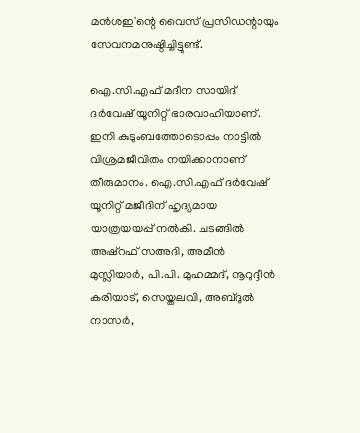മന്‍ശഇ'ന്റെ വൈസ് പ്രസിഡന്റായും സേവനമനുഷ്ഠിച്ചിട്ടുണ്ട്.

ഐ.സി.എഫ് മദീന സായിദ് ദര്‍വേഷ് യൂനിറ്റ് ഭാരവാഹിയാണ്. ഇനി കുടുംബത്തോടൊപ്പം നാട്ടില്‍ വിശ്രമജീവിതം നയിക്കാനാണ് തീരുമാനം. ഐ.സി.എഫ് ദര്‍വേഷ് യൂനിറ്റ് മജീദിന് ഹൃദ്യമായ യാത്രയയപ്പ് നല്‍കി. ചടങ്ങില്‍ അഷ്‌റഫ് സഅദി, അമീന്‍ മുസ്ലിയാര്‍, പി.പി. മുഹമ്മദ്, നൂറുദ്ദീന്‍ കരിയാട്, സെയ്തലവി, അബ്ദുല്‍ നാസര്‍,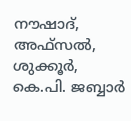നൗഷാദ്, അഫ്‌സല്‍, ശുക്കൂര്‍, കെ.പി. ജബ്ബാര്‍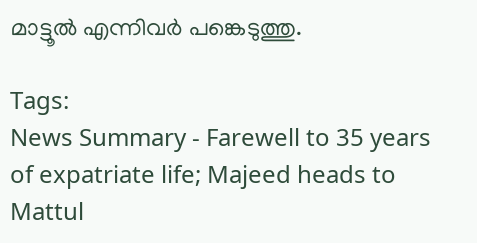മാട്ടൂല്‍ എന്നിവര്‍ പങ്കെടുത്തു.

Tags:
News Summary - Farewell to 35 years of expatriate life; Majeed heads to Mattul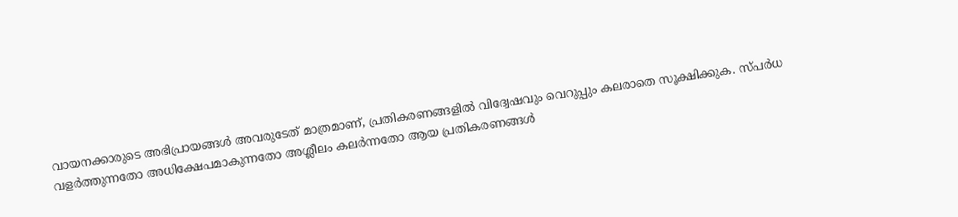വായനക്കാരുടെ അഭിപ്രായങ്ങള്‍ അവരുടേത് മാത്രമാണ്, പ്രതികരണങ്ങളിൽ വിദ്വേഷവും വെറുപ്പും കലരാതെ സൂക്ഷിക്കുക. സ്പർധ വളർത്തുന്നതോ അധിക്ഷേപമാകുന്നതോ അശ്ലീലം കലർന്നതോ ആയ പ്രതികരണങ്ങൾ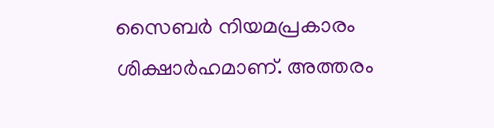സൈബർ നിയമപ്രകാരം ശിക്ഷാർഹമാണ്. അത്തരം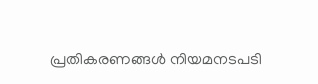പ്രതികരണങ്ങൾ നിയമനടപടി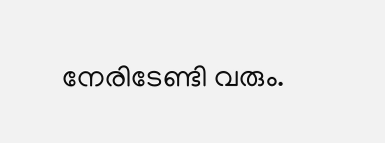നേരിടേണ്ടി വരും.